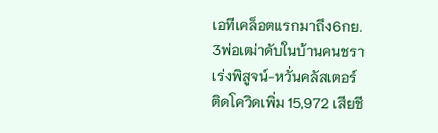เอทีเคล็อตแรกมาถึง6กย.
3พ่อเฒ่าดับในบ้านคนชรา
เร่งพิสูจน์-หวั่นคลัสเตอร์
ติดโควิดเพิ่ม 15,972 เสียชี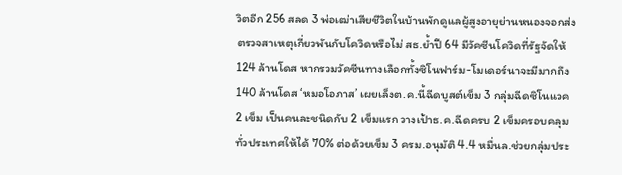วิตอีก 256 สลด 3 พ่อเฒ่าเสียชีวิตในบ้านพักดูแลผู้สูงอายุย่านหนองจอกส่งตรวจสาเหตุเกี่ยวพันกับโควิดหรือไม่ สธ.ย้ำปี 64 มีวัคซีนโควิดที่รัฐจัดให้ 124 ล้านโดส หากรวมวัคซีนทางเลือกทั้งซิโนฟาร์ม-โมเดอร์นาจะมีมากถึง 140 ล้านโดส ‘หมอโอภาส’ เผยเล็งต.ค.นี้ฉีดบูสต์เข็ม 3 กลุ่มฉีดซิโนแวค 2 เข็ม เป็นคนละชนิดกับ 2 เข็มแรก วางเป้าธ.ค.ฉีดครบ 2 เข็มครอบคลุมทั่วประเทศให้ได้ 70% ต่อด้วยเข็ม 3 ครม.อนุมัติ 4.4 หมื่นล.ช่วยกลุ่มประ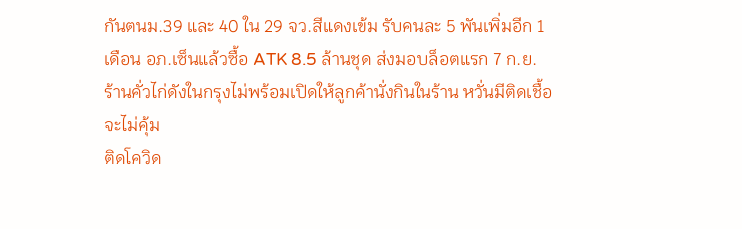กันตนม.39 และ 40 ใน 29 จว.สีแดงเข้ม รับคนละ 5 พันเพิ่มอีก 1 เดือน อภ.เซ็นแล้วซื้อ ATK 8.5 ล้านชุด ส่งมอบล็อตแรก 7 ก.ย. ร้านคั่วไก่ดังในกรุงไม่พร้อมเปิดให้ลูกค้านั่งกินในร้าน หวั่นมีติดเชื้อจะไม่คุ้ม
ติดโควิด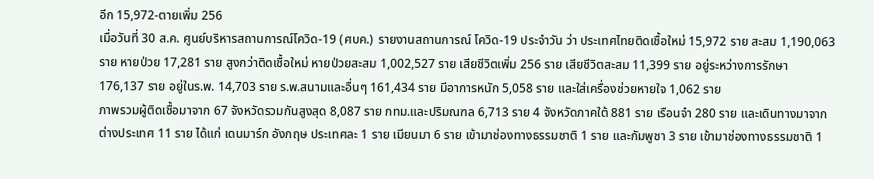อีก 15,972-ตายเพิ่ม 256
เมื่อวันที่ 30 ส.ค. ศูนย์บริหารสถานการณ์โควิด-19 (ศบค.) รายงานสถานการณ์ โควิด-19 ประจำวัน ว่า ประเทศไทยติดเชื้อใหม่ 15,972 ราย สะสม 1,190,063 ราย หายป่วย 17,281 ราย สูงกว่าติดเชื้อใหม่ หายป่วยสะสม 1,002,527 ราย เสียชีวิตเพิ่ม 256 ราย เสียชีวิตสะสม 11,399 ราย อยู่ระหว่างการรักษา 176,137 ราย อยู่ในร.พ. 14,703 ราย ร.พ.สนามและอื่นๆ 161,434 ราย มีอาการหนัก 5,058 ราย และใส่เครื่องช่วยหายใจ 1,062 ราย
ภาพรวมผู้ติดเชื้อมาจาก 67 จังหวัดรวมกันสูงสุด 8,087 ราย กทม.และปริมณฑล 6,713 ราย 4 จังหวัดภาคใต้ 881 ราย เรือนจำ 280 ราย และเดินทางมาจากต่างประเทศ 11 ราย ได้แก่ เดนมาร์ก อังกฤษ ประเทศละ 1 ราย เมียนมา 6 ราย เข้ามาช่องทางธรรมชาติ 1 ราย และกัมพูชา 3 ราย เข้ามาช่องทางธรรมชาติ 1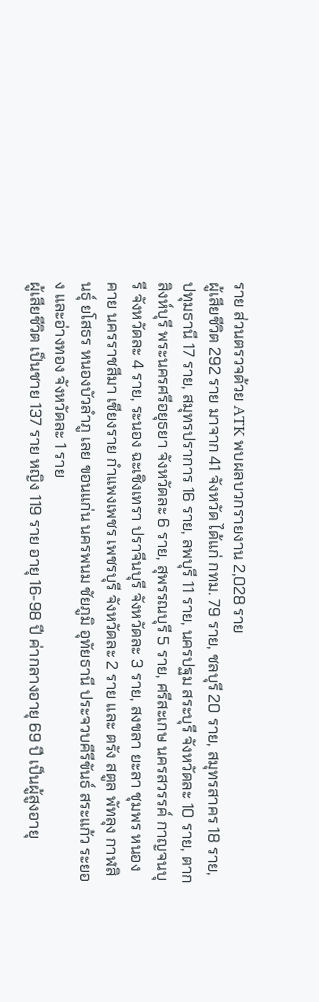ราย ส่วนตรวจด้วย ATK พบผลบวกรายงาน 2,028 ราย
ผู้เสียชีวิต 292 ราย มาจาก 41 จังหวัด ได้แก่ กทม. 79 ราย, ชลบุรี 20 ราย, สมุทรสาคร 18 ราย, ปทุมธานี 17 ราย, สมุทรปราการ 16 ราย, ลพบุรี 11 ราย, นครปฐม สระบุรี จังหวัดละ 10 ราย, ตาก สิงห์บุรี พระนครศรีอยุธยา จังหวัดละ 6 ราย, สุพรรณบุรี 5 ราย, ศรีสะเกษ นครสวรรค์ กาญจนบุรี จังหวัดละ 4 ราย, ระนอง ฉะเชิงเทรา ปราจีนบุรี จังหวัดละ 3 ราย, สงขลา ยะลา ชุมพร หนองคาย นครราชสีมา เชียงราย กำแพงเพชร เพชรบุรี จังหวัดละ 2 ราย และ ตรัง สตูล พัทลุง กาฬสินธุ์ ยโสธร หนองบัวลำภู เลย ขอนแก่น นครพนม ชัยภูมิ อุทัยธานี ประจวบคีรีขันธ์ สระแก้ว ระยอง และอ่างทอง จังหวัดละ 1 ราย
ผู้เสียชีวิต เป็นชาย 137 ราย หญิง 119 ราย อายุ 16-98 ปี ค่ากลางอายุ 69 ปี เป็นผู้สูงอายุ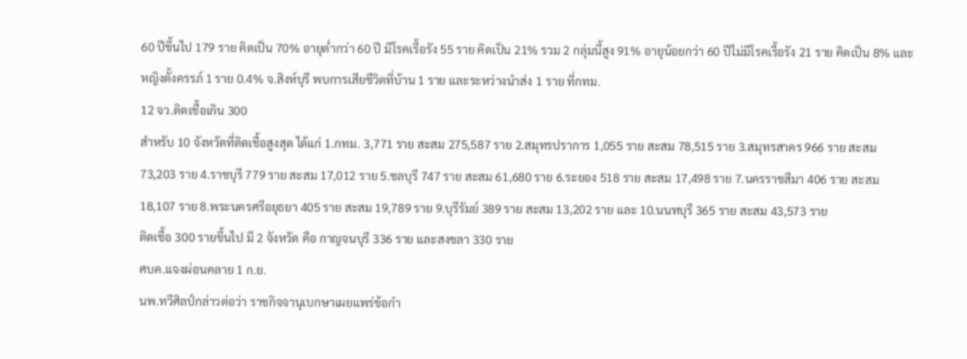60 ปีขึ้นไป 179 ราย คิดเป็น 70% อายุต่ำกว่า 60 ปี มีโรคเรื้อรัง 55 ราย คิดเป็น 21% รวม 2 กลุ่มนี้สูง 91% อายุน้อยกว่า 60 ปีไม่มีโรคเรื้อรัง 21 ราย คิดเป็น 8% และหญิงตั้งครรภ์ 1 ราย 0.4% จ.สิงห์บุรี พบการเสียชีวิตที่บ้าน 1 ราย และระหว่างนำส่ง 1 ราย ที่กทม.
12 จว.ติดเชื้อเกิน 300
สำหรับ 10 จังหวัดที่ติดเชื้อสูงสุด ได้แก่ 1.กทม. 3,771 ราย สะสม 275,587 ราย 2.สมุทรปราการ 1,055 ราย สะสม 78,515 ราย 3.สมุทรสาคร 966 ราย สะสม 73,203 ราย 4.ราชบุรี 779 ราย สะสม 17,012 ราย 5.ชลบุรี 747 ราย สะสม 61,680 ราย 6.ระยอง 518 ราย สะสม 17,498 ราย 7.นครราชสีมา 406 ราย สะสม 18,107 ราย 8.พระนครศรีอยุธยา 405 ราย สะสม 19,789 ราย 9.บุรีรัมย์ 389 ราย สะสม 13,202 ราย และ 10.นนทบุรี 365 ราย สะสม 43,573 ราย
ติดเชื้อ 300 รายขึ้นไป มี 2 จังหวัด คือ กาญจนบุรี 336 ราย และสงขลา 330 ราย
ศบค.แจงผ่อนคลาย 1 ก.ย.
นพ.ทวีศิลป์กล่าวต่อว่า ราชกิจจานุเบกษาเผยแพร่ข้อกำ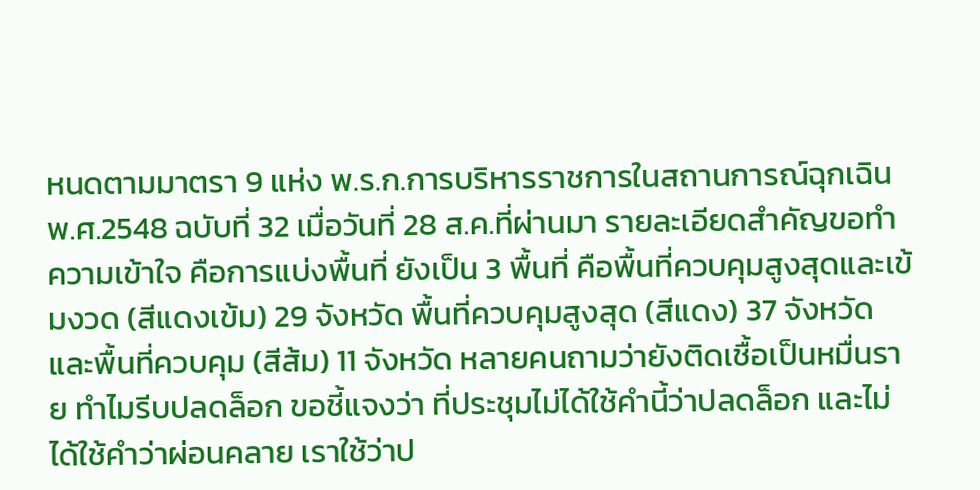หนดตามมาตรา 9 แห่ง พ.ร.ก.การบริหารราชการในสถานการณ์ฉุกเฉิน พ.ศ.2548 ฉบับที่ 32 เมื่อวันที่ 28 ส.ค.ที่ผ่านมา รายละเอียดสำคัญขอทำความเข้าใจ คือการแบ่งพื้นที่ ยังเป็น 3 พื้นที่ คือพื้นที่ควบคุมสูงสุดและเข้มงวด (สีแดงเข้ม) 29 จังหวัด พื้นที่ควบคุมสูงสุด (สีแดง) 37 จังหวัด และพื้นที่ควบคุม (สีส้ม) 11 จังหวัด หลายคนถามว่ายังติดเชื้อเป็นหมื่นราย ทำไมรีบปลดล็อก ขอชี้แจงว่า ที่ประชุมไม่ได้ใช้คำนี้ว่าปลดล็อก และไม่ได้ใช้คำว่าผ่อนคลาย เราใช้ว่าป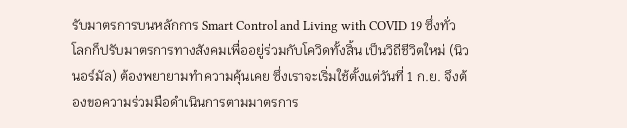รับมาตรการบนหลักการ Smart Control and Living with COVID 19 ซึ่งทั่วโลกก็ปรับมาตรการทางสังคมเพื่ออยู่ร่วมกับโควิดทั้งสิ้น เป็นวิถีชีวิตใหม่ (นิวนอร์มัล) ต้องพยายามทำความคุ้นเคย ซึ่งเราจะเริ่มใช้ตั้งแต่วันที่ 1 ก.ย. จึงต้องขอความร่วมมือดำเนินการตามมาตรการ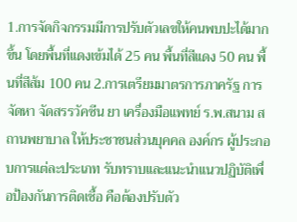1.การจัดกิจกรรมมีการปรับตัวเลขให้คนพบปะได้มากขึ้น โดยพื้นที่แดงเข้มได้ 25 คน พื้นที่สีแดง 50 คน พื้นที่สีส้ม 100 คน 2.การเตรียมมาตรการภาครัฐ การจัดหา จัดสรรวัคซีน ยา เครื่องมือแพทย์ ร.พ.สนาม สถานพยาบาล ให้ประชาชนส่วนบุคคล องค์กร ผู้ประกอบการแต่ละประเภท รับทราบและแนะนำแนวปฏิบัติเพื่อป้องกันการติดเชื้อ คือต้องปรับตัว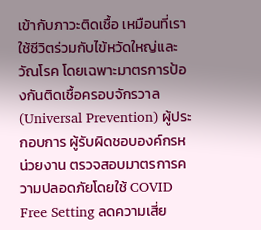เข้ากับภาวะติดเชื้อ เหมือนที่เราใช้ชีวิตร่วมกับไข้หวัดใหญ่และวัณโรค โดยเฉพาะมาตรการป้องกันติดเชื้อครอบจักรวาล (Universal Prevention) ผู้ประกอบการ ผู้รับผิดชอบองค์กรหน่วยงาน ตรวจสอบมาตรการความปลอดภัยโดยใช้ COVID Free Setting ลดความเสี่ย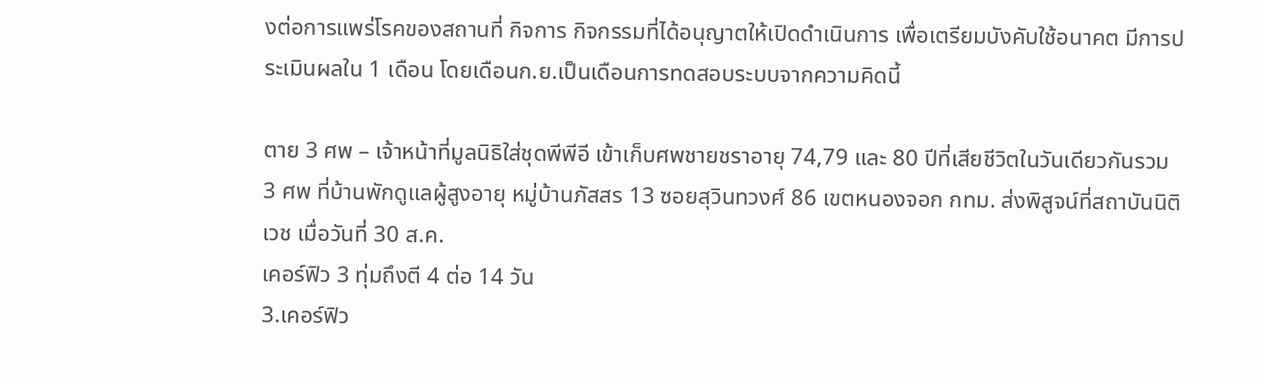งต่อการแพร่โรคของสถานที่ กิจการ กิจกรรมที่ได้อนุญาตให้เปิดดำเนินการ เพื่อเตรียมบังคับใช้อนาคต มีการประเมินผลใน 1 เดือน โดยเดือนก.ย.เป็นเดือนการทดสอบระบบจากความคิดนี้

ตาย 3 ศพ – เจ้าหน้าที่มูลนิธิใส่ชุดพีพีอี เข้าเก็บศพชายชราอายุ 74,79 และ 80 ปีที่เสียชีวิตในวันเดียวกันรวม 3 ศพ ที่บ้านพักดูแลผู้สูงอายุ หมู่บ้านภัสสร 13 ซอยสุวินทวงศ์ 86 เขตหนองจอก กทม. ส่งพิสูจน์ที่สถาบันนิติเวช เมื่อวันที่ 30 ส.ค.
เคอร์ฟิว 3 ทุ่มถึงตี 4 ต่อ 14 วัน
3.เคอร์ฟิว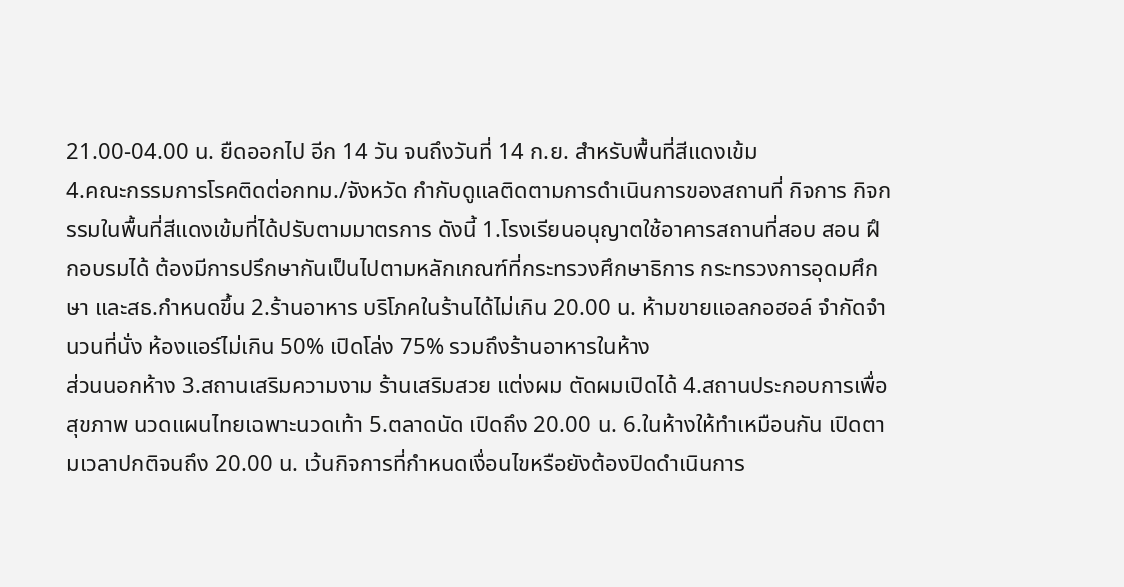21.00-04.00 น. ยืดออกไป อีก 14 วัน จนถึงวันที่ 14 ก.ย. สำหรับพื้นที่สีแดงเข้ม
4.คณะกรรมการโรคติดต่อกทม./จังหวัด กำกับดูแลติดตามการดำเนินการของสถานที่ กิจการ กิจกรรมในพื้นที่สีแดงเข้มที่ได้ปรับตามมาตรการ ดังนี้ 1.โรงเรียนอนุญาตใช้อาคารสถานที่สอบ สอน ฝึกอบรมได้ ต้องมีการปรึกษากันเป็นไปตามหลักเกณฑ์ที่กระทรวงศึกษาธิการ กระทรวงการอุดมศึกษา และสธ.กำหนดขึ้น 2.ร้านอาหาร บริโภคในร้านได้ไม่เกิน 20.00 น. ห้ามขายแอลกอฮอล์ จำกัดจำนวนที่นั่ง ห้องแอร์ไม่เกิน 50% เปิดโล่ง 75% รวมถึงร้านอาหารในห้าง
ส่วนนอกห้าง 3.สถานเสริมความงาม ร้านเสริมสวย แต่งผม ตัดผมเปิดได้ 4.สถานประกอบการเพื่อสุขภาพ นวดแผนไทยเฉพาะนวดเท้า 5.ตลาดนัด เปิดถึง 20.00 น. 6.ในห้างให้ทำเหมือนกัน เปิดตามเวลาปกติจนถึง 20.00 น. เว้นกิจการที่กำหนดเงื่อนไขหรือยังต้องปิดดำเนินการ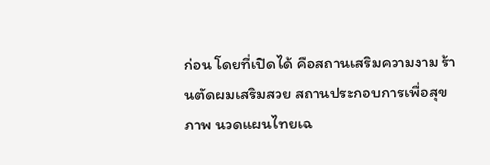ก่อน โดยที่เปิดได้ คือสถานเสริมความงาม ร้านตัดผมเสริมสวย สถานประกอบการเพื่อสุขภาพ นวดแผนไทยเฉ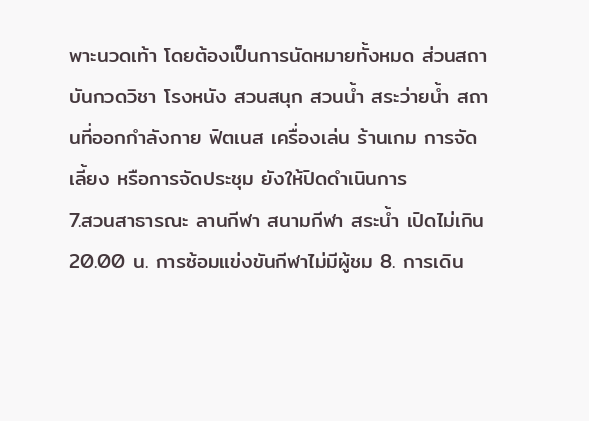พาะนวดเท้า โดยต้องเป็นการนัดหมายทั้งหมด ส่วนสถาบันกวดวิชา โรงหนัง สวนสนุก สวนน้ำ สระว่ายน้ำ สถานที่ออกกำลังกาย ฟิตเนส เครื่องเล่น ร้านเกม การจัดเลี้ยง หรือการจัดประชุม ยังให้ปิดดำเนินการ
7.สวนสาธารณะ ลานกีฬา สนามกีฬา สระน้ำ เปิดไม่เกิน 20.00 น. การซ้อมแข่งขันกีฬาไม่มีผู้ชม 8. การเดิน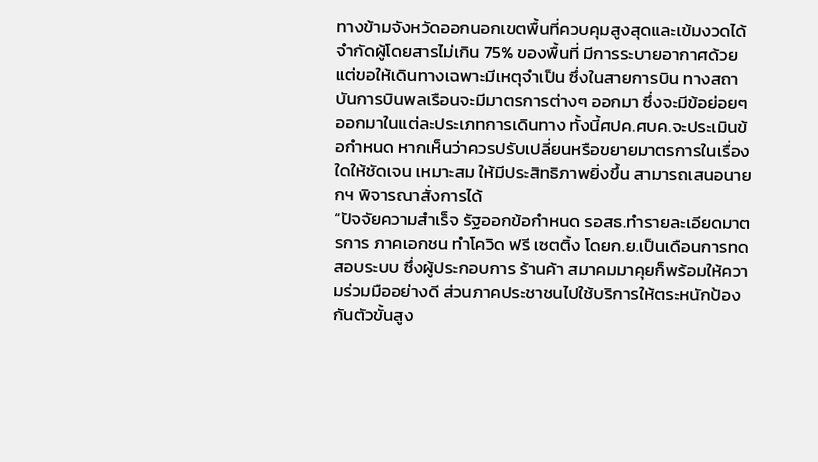ทางข้ามจังหวัดออกนอกเขตพื้นที่ควบคุมสูงสุดและเข้มงวดได้ จำกัดผู้โดยสารไม่เกิน 75% ของพื้นที่ มีการระบายอากาศด้วย แต่ขอให้เดินทางเฉพาะมีเหตุจำเป็น ซึ่งในสายการบิน ทางสถาบันการบินพลเรือนจะมีมาตรการต่างๆ ออกมา ซึ่งจะมีข้อย่อยๆ ออกมาในแต่ละประเภทการเดินทาง ทั้งนี้ศปค.ศบค.จะประเมินข้อกำหนด หากเห็นว่าควรปรับเปลี่ยนหรือขยายมาตรการในเรื่องใดให้ชัดเจน เหมาะสม ให้มีประสิทธิภาพยิ่งขึ้น สามารถเสนอนายกฯ พิจารณาสั่งการได้
“ปัจจัยความสำเร็จ รัฐออกข้อกำหนด รอสธ.ทำรายละเอียดมาตรการ ภาคเอกชน ทำโควิด ฟรี เซตติ้ง โดยก.ย.เป็นเดือนการทดสอบระบบ ซึ่งผู้ประกอบการ ร้านค้า สมาคมมาคุยก็พร้อมให้ความร่วมมืออย่างดี ส่วนภาคประชาชนไปใช้บริการให้ตระหนักป้องกันตัวขั้นสูง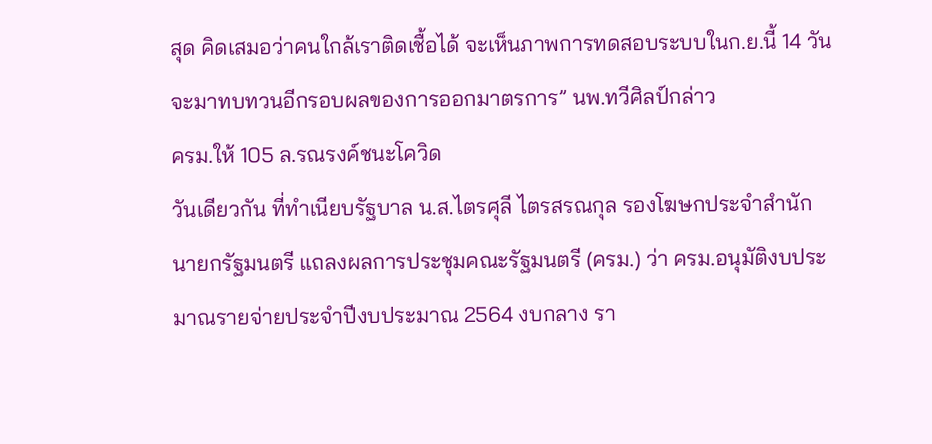สุด คิดเสมอว่าคนใกล้เราติดเชื้อได้ จะเห็นภาพการทดสอบระบบในก.ย.นี้ 14 วัน จะมาทบทวนอีกรอบผลของการออกมาตรการ” นพ.ทวีศิลป์กล่าว
ครม.ให้ 105 ล.รณรงค์ชนะโควิด
วันเดียวกัน ที่ทำเนียบรัฐบาล น.ส.ไตรศุลี ไตรสรณกุล รองโฆษกประจำสำนักนายกรัฐมนตรี แถลงผลการประชุมคณะรัฐมนตรี (ครม.) ว่า ครม.อนุมัติงบประมาณรายจ่ายประจำปีงบประมาณ 2564 งบกลาง รา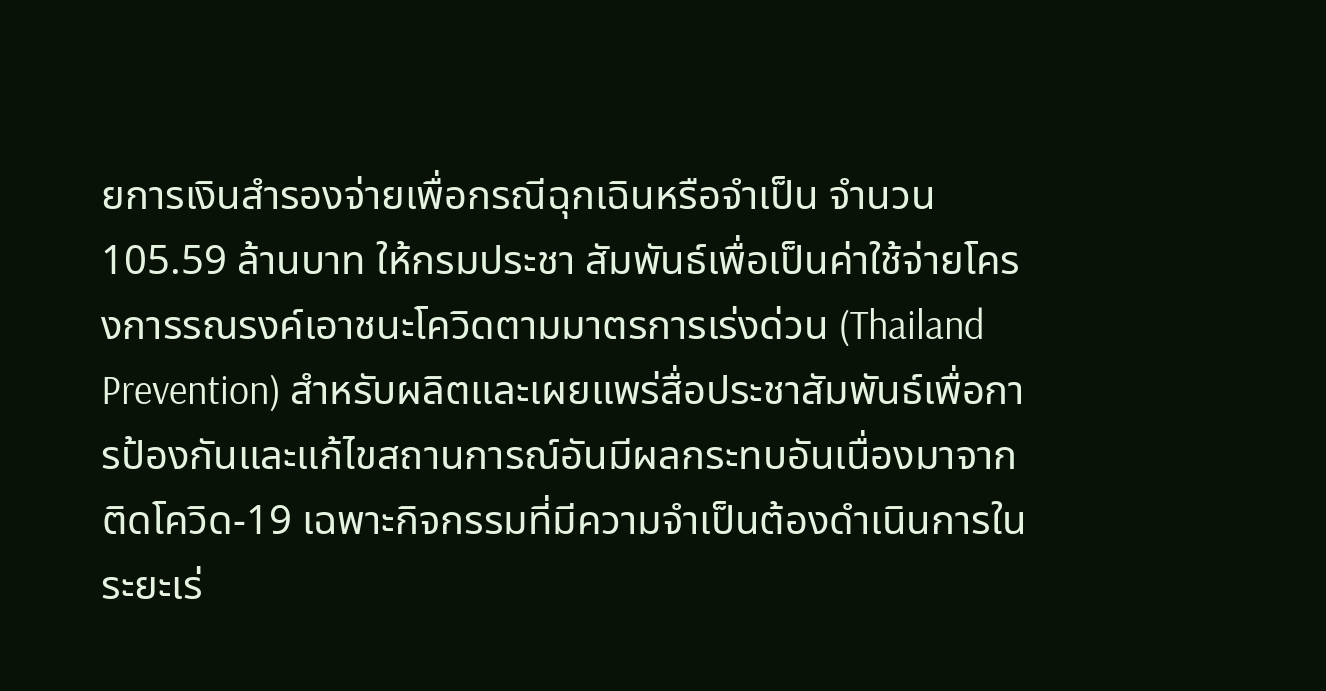ยการเงินสำรองจ่ายเพื่อกรณีฉุกเฉินหรือจำเป็น จำนวน 105.59 ล้านบาท ให้กรมประชา สัมพันธ์เพื่อเป็นค่าใช้จ่ายโครงการรณรงค์เอาชนะโควิดตามมาตรการเร่งด่วน (Thailand Prevention) สำหรับผลิตและเผยแพร่สื่อประชาสัมพันธ์เพื่อการป้องกันและแก้ไขสถานการณ์อันมีผลกระทบอันเนื่องมาจากติดโควิด-19 เฉพาะกิจกรรมที่มีความจำเป็นต้องดำเนินการในระยะเร่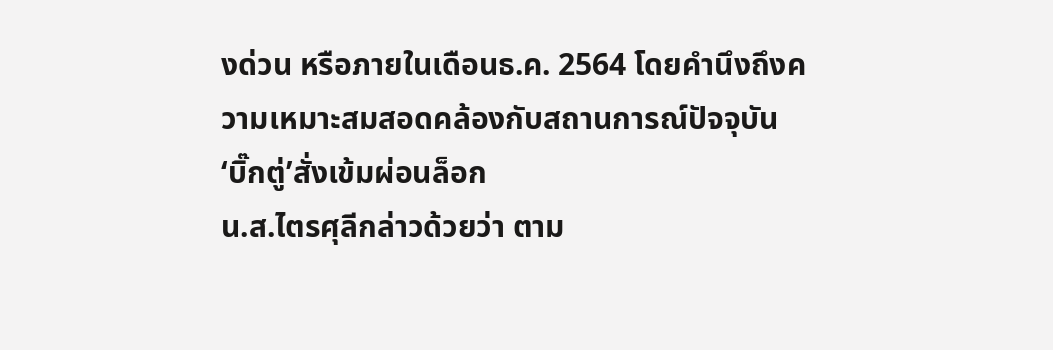งด่วน หรือภายในเดือนธ.ค. 2564 โดยคำนึงถึงความเหมาะสมสอดคล้องกับสถานการณ์ปัจจุบัน
‘บิ๊กตู่’สั่งเข้มผ่อนล็อก
น.ส.ไตรศุลีกล่าวด้วยว่า ตาม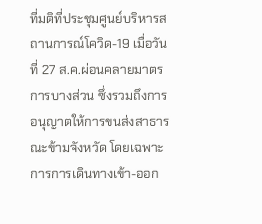ที่มติที่ประชุมศูนย์บริหารสถานการณ์โควิด-19 เมื่อวันที่ 27 ส.ค.ผ่อนคลายมาตรการบางส่วน ซึ่งรวมถึงการอนุญาตให้การขนส่งสาธารณะข้ามจังหวัด โดยเฉพาะการการเดินทางเข้า-ออก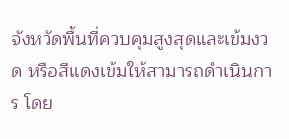จังหวัดพื้นที่ควบคุมสูงสุดและเข้มงวด หรือสีแดงเข้มให้สามารถดำเนินการ โดย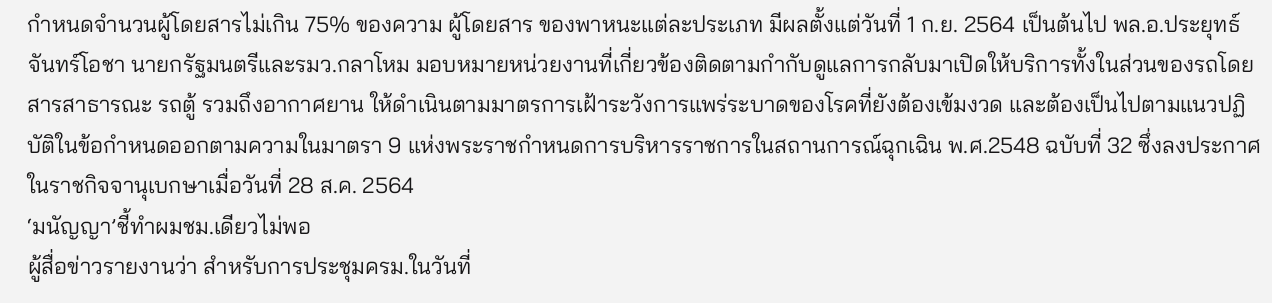กำหนดจำนวนผู้โดยสารไม่เกิน 75% ของความ ผู้โดยสาร ของพาหนะแต่ละประเภท มีผลตั้งแต่วันที่ 1 ก.ย. 2564 เป็นต้นไป พล.อ.ประยุทธ์ จันทร์โอชา นายกรัฐมนตรีและรมว.กลาโหม มอบหมายหน่วยงานที่เกี่ยวข้องติดตามกำกับดูแลการกลับมาเปิดให้บริการทั้งในส่วนของรถโดยสารสาธารณะ รถตู้ รวมถึงอากาศยาน ให้ดำเนินตามมาตรการเฝ้าระวังการแพร่ระบาดของโรคที่ยังต้องเข้มงวด และต้องเป็นไปตามแนวปฏิบัติในข้อกำหนดออกตามความในมาตรา 9 แห่งพระราชกำหนดการบริหารราชการในสถานการณ์ฉุกเฉิน พ.ศ.2548 ฉบับที่ 32 ซึ่งลงประกาศในราชกิจจานุเบกษาเมื่อวันที่ 28 ส.ค. 2564
‘มนัญญา’ชี้ทำผมชม.เดียวไม่พอ
ผู้สื่อข่าวรายงานว่า สำหรับการประชุมครม.ในวันที่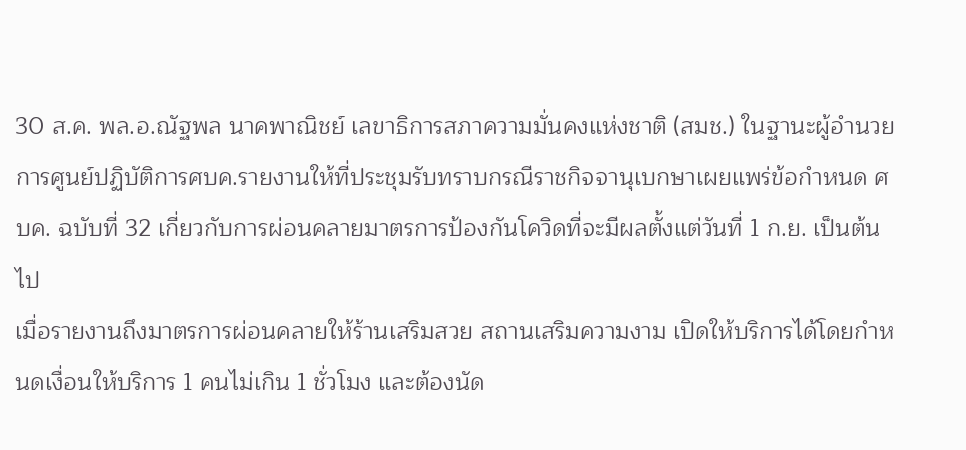30 ส.ค. พล.อ.ณัฐพล นาคพาณิชย์ เลขาธิการสภาความมั่นคงแห่งชาติ (สมช.) ในฐานะผู้อำนวยการศูนย์ปฏิบัติการศบค.รายงานให้ที่ประชุมรับทราบกรณีราชกิจจานุเบกษาเผยแพร่ข้อกำหนด ศบค. ฉบับที่ 32 เกี่ยวกับการผ่อนคลายมาตรการป้องกันโควิดที่จะมีผลตั้งแต่วันที่ 1 ก.ย. เป็นต้นไป
เมื่อรายงานถึงมาตรการผ่อนคลายให้ร้านเสริมสวย สถานเสริมความงาม เปิดให้บริการได้โดยกำหนดเงื่อนให้บริการ 1 คนไม่เกิน 1 ชั่วโมง และต้องนัด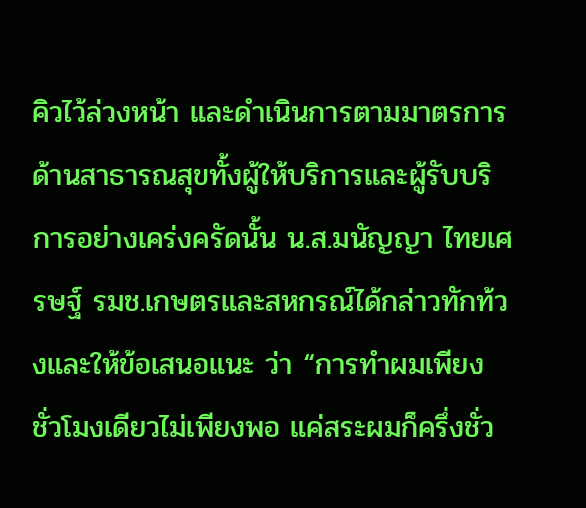คิวไว้ล่วงหน้า และดำเนินการตามมาตรการด้านสาธารณสุขทั้งผู้ให้บริการและผู้รับบริการอย่างเคร่งครัดนั้น น.ส.มนัญญา ไทยเศรษฐ์ รมช.เกษตรและสหกรณ์ได้กล่าวทักท้วงและให้ข้อเสนอแนะ ว่า “การทำผมเพียงชั่วโมงเดียวไม่เพียงพอ แค่สระผมก็ครึ่งชั่ว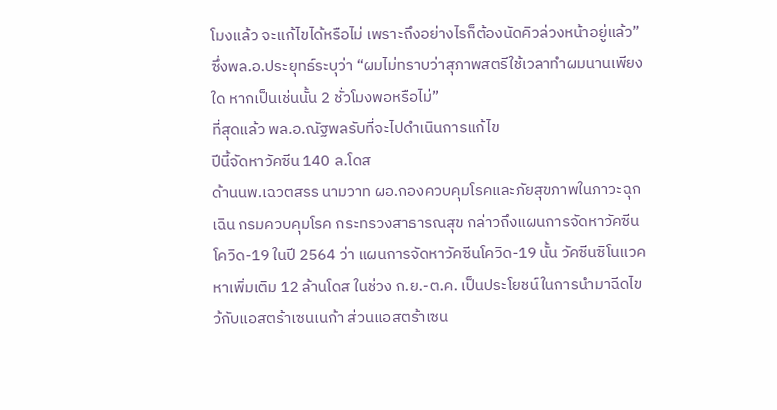โมงแล้ว จะแก้ไขได้หรือไม่ เพราะถึงอย่างไรก็ต้องนัดคิวล่วงหน้าอยู่แล้ว” ซึ่งพล.อ.ประยุทธ์ระบุว่า “ผมไม่ทราบว่าสุภาพสตรีใช้เวลาทำผมนานเพียงใด หากเป็นเช่นนั้น 2 ชั่วโมงพอหรือไม่”
ที่สุดแล้ว พล.อ.ณัฐพลรับที่จะไปดำเนินการแก้ไข
ปีนี้จัดหาวัคซีน 140 ล.โดส
ด้านนพ.เฉวตสรร นามวาท ผอ.กองควบคุมโรคและภัยสุขภาพในภาวะฉุกเฉิน กรมควบคุมโรค กระทรวงสาธารณสุข กล่าวถึงแผนการจัดหาวัคซีนโควิด-19 ในปี 2564 ว่า แผนการจัดหาวัคซีนโควิด-19 นั้น วัคซีนซิโนแวคหาเพิ่มเติม 12 ล้านโดส ในช่วง ก.ย.-ต.ค. เป็นประโยชน์ในการนำมาฉีดไขว้กับแอสตร้าเซนเนก้า ส่วนแอสตร้าเซน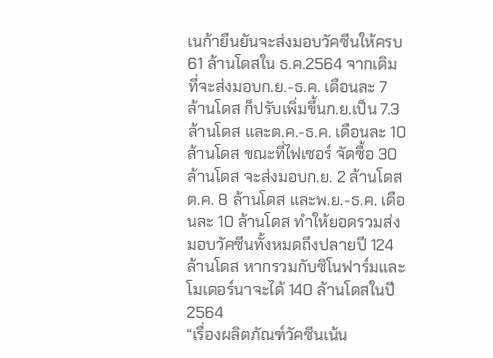เนก้ายืนยันจะส่งมอบวัคซีนให้ครบ 61 ล้านโดสใน ธ.ค.2564 จากเดิมที่จะส่งมอบก.ย.-ธ.ค. เดือนละ 7 ล้านโดส ก็ปรับเพิ่มขึ้นก.ย.เป็น 7.3 ล้านโดส และต.ค.-ธ.ค. เดือนละ 10 ล้านโดส ขณะที่ไฟเซอร์ จัดซื้อ 30 ล้านโดส จะส่งมอบก.ย. 2 ล้านโดส ต.ค. 8 ล้านโดส และพ.ย.-ธ.ค. เดือนละ 10 ล้านโดส ทำให้ยอดรวมส่งมอบวัคซีนทั้งหมดถึงปลายปี 124 ล้านโดส หากรวมกับซิโนฟาร์มและโมเดอร์นาจะได้ 140 ล้านโดสในปี 2564
“เรื่องผลิตภัณฑ์วัคซีนเน้น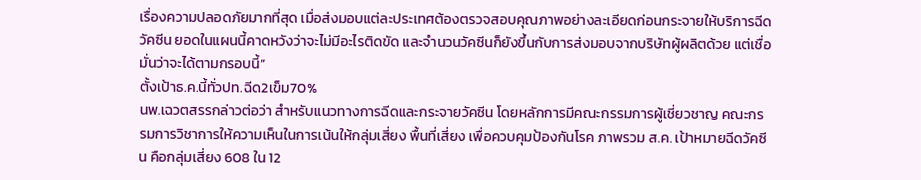เรื่องความปลอดภัยมากที่สุด เมื่อส่งมอบแต่ละประเทศต้องตรวจสอบคุณภาพอย่างละเอียดก่อนกระจายให้บริการฉีดวัคซีน ยอดในแผนนี้คาดหวังว่าจะไม่มีอะไรติดขัด และจำนวนวัคซีนก็ยังขึ้นกับการส่งมอบจากบริษัทผู้ผลิตด้วย แต่เชื่อมั่นว่าจะได้ตามกรอบนี้”
ตั้งเป้าธ.ค.นี้ทั่วปท.ฉีด2เข็ม70%
นพ.เฉวตสรรกล่าวต่อว่า สำหรับแนวทางการฉีดและกระจายวัคซีน โดยหลักการมีคณะกรรมการผู้เชี่ยวชาญ คณะกรรมการวิชาการให้ความเห็นในการเน้นให้กลุ่มเสี่ยง พื้นที่เสี่ยง เพื่อควบคุมป้องกันโรค ภาพรวม ส.ค. เป้าหมายฉีดวัคซีน คือกลุ่มเสี่ยง 608 ใน 12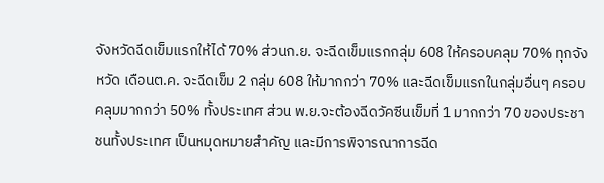จังหวัดฉีดเข็มแรกให้ได้ 70% ส่วนก.ย. จะฉีดเข็มแรกกลุ่ม 608 ให้ครอบคลุม 70% ทุกจังหวัด เดือนต.ค. จะฉีดเข็ม 2 กลุ่ม 608 ให้มากกว่า 70% และฉีดเข็มแรกในกลุ่มอื่นๆ ครอบคลุมมากกว่า 50% ทั้งประเทศ ส่วน พ.ย.จะต้องฉีดวัคซีนเข็มที่ 1 มากกว่า 70 ของประชาชนทั้งประเทศ เป็นหมุดหมายสำคัญ และมีการพิจารณาการฉีด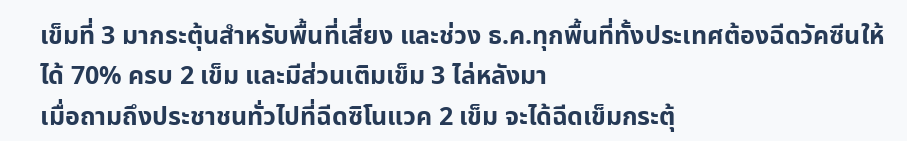เข็มที่ 3 มากระตุ้นสำหรับพื้นที่เสี่ยง และช่วง ธ.ค.ทุกพื้นที่ทั้งประเทศต้องฉีดวัคซีนให้ได้ 70% ครบ 2 เข็ม และมีส่วนเติมเข็ม 3 ไล่หลังมา
เมื่อถามถึงประชาชนทั่วไปที่ฉีดซิโนแวค 2 เข็ม จะได้ฉีดเข็มกระตุ้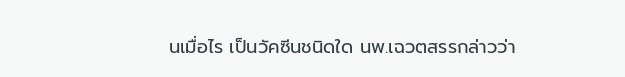นเมื่อไร เป็นวัคซีนชนิดใด นพ.เฉวตสรรกล่าวว่า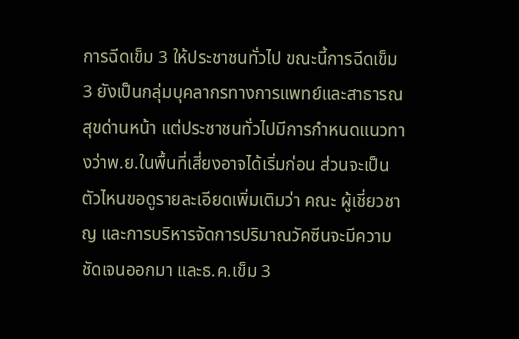การฉีดเข็ม 3 ให้ประชาชนทั่วไป ขณะนี้การฉีดเข็ม 3 ยังเป็นกลุ่มบุคลากรทางการแพทย์และสาธารณสุขด่านหน้า แต่ประชาชนทั่วไปมีการกำหนดแนวทางว่าพ.ย.ในพื้นที่เสี่ยงอาจได้เริ่มก่อน ส่วนจะเป็นตัวไหนขอดูรายละเอียดเพิ่มเติมว่า คณะ ผู้เชี่ยวชาญ และการบริหารจัดการปริมาณวัคซีนจะมีความชัดเจนออกมา และธ.ค.เข็ม 3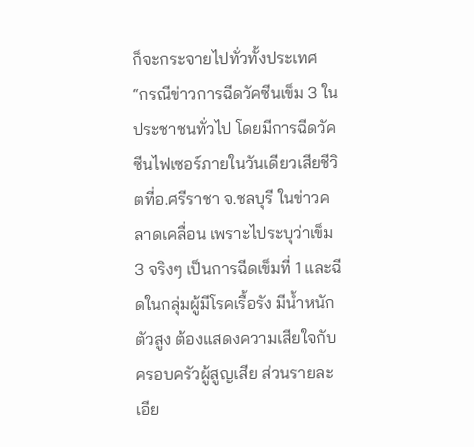ก็จะกระจายไปทั่วทั้งประเทศ
“กรณีข่าวการฉีดวัคซีนเข็ม 3 ในประชาชนทั่วไป โดยมีการฉีดวัคซีนไฟเซอร์ภายในวันเดียวเสียชีวิตที่อ.ศรีราชา จ.ชลบุรี ในข่าวคลาดเคลื่อน เพราะไประบุว่าเข็ม 3 จริงๆ เป็นการฉีดเข็มที่ 1 และฉีดในกลุ่มผู้มีโรคเรื้อรัง มีน้ำหนักตัวสูง ต้องแสดงความเสียใจกับครอบครัวผู้สูญเสีย ส่วนรายละเอีย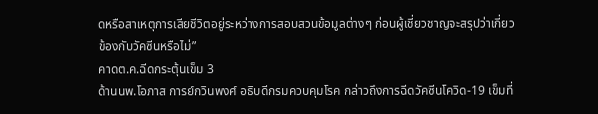ดหรือสาเหตุการเสียชีวิตอยู่ระหว่างการสอบสวนข้อมูลต่างๆ ก่อนผู้เชี่ยวชาญจะสรุปว่าเกี่ยวข้องกับวัคซีนหรือไม่”
คาดต.ค.ฉีดกระตุ้นเข็ม 3
ด้านนพ.โอภาส การย์กวินพงศ์ อธิบดีกรมควบคุมโรค กล่าวถึงการฉีดวัคซีนโควิด-19 เข็มที่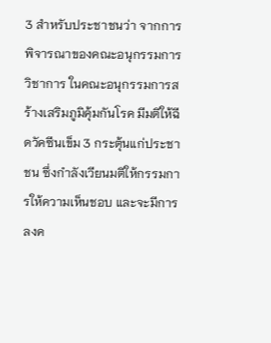3 สำหรับประชาชนว่า จากการพิจารณาของคณะอนุกรรมการวิชาการ ในคณะอนุกรรมการสร้างเสริมภูมิคุ้มกันโรค มีมติให้ฉีดวัคซีนเข็ม 3 กระตุ้นแก่ประชาชน ซึ่งกำลังเวียนมติให้กรรมการให้ความเห็นชอบ และจะมีการลงค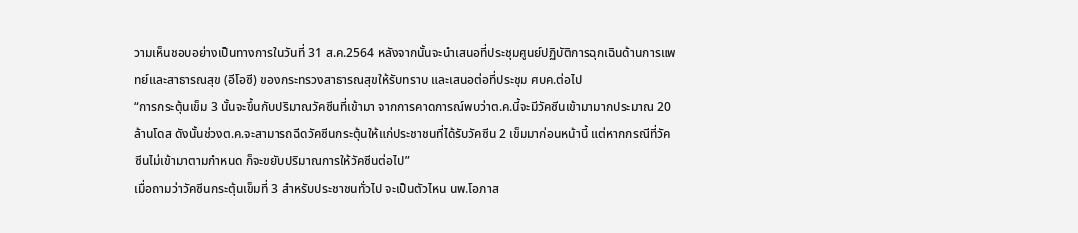วามเห็นชอบอย่างเป็นทางการในวันที่ 31 ส.ค.2564 หลังจากนั้นจะนำเสนอที่ประชุมศูนย์ปฏิบัติการฉุกเฉินด้านการแพทย์และสาธารณสุข (อีโอซี) ของกระทรวงสาธารณสุขให้รับทราบ และเสนอต่อที่ประชุม ศบค.ต่อไป
“การกระตุ้นเข็ม 3 นั้นจะขึ้นกับปริมาณวัคซีนที่เข้ามา จากการคาดการณ์พบว่าต.ค.นี้จะมีวัคซีนเข้ามามากประมาณ 20 ล้านโดส ดังนั้นช่วงต.ค.จะสามารถฉีดวัคซีนกระตุ้นให้แก่ประชาชนที่ได้รับวัคซีน 2 เข็มมาก่อนหน้านี้ แต่หากกรณีที่วัคซีนไม่เข้ามาตามกำหนด ก็จะขยับปริมาณการให้วัคซีนต่อไป”
เมื่อถามว่าวัคซีนกระตุ้นเข็มที่ 3 สำหรับประชาชนทั่วไป จะเป็นตัวไหน นพ.โอภาส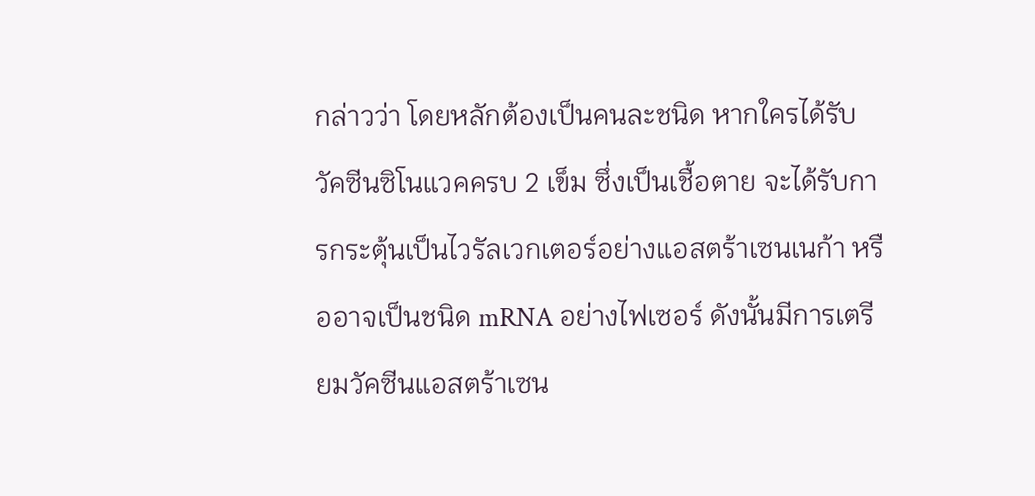กล่าวว่า โดยหลักต้องเป็นคนละชนิด หากใครได้รับวัคซีนซิโนแวคครบ 2 เข็ม ซึ่งเป็นเชื้อตาย จะได้รับการกระตุ้นเป็นไวรัลเวกเตอร์อย่างแอสตร้าเซนเนก้า หรืออาจเป็นชนิด mRNA อย่างไฟเซอร์ ดังนั้นมีการเตรียมวัคซีนแอสตร้าเซน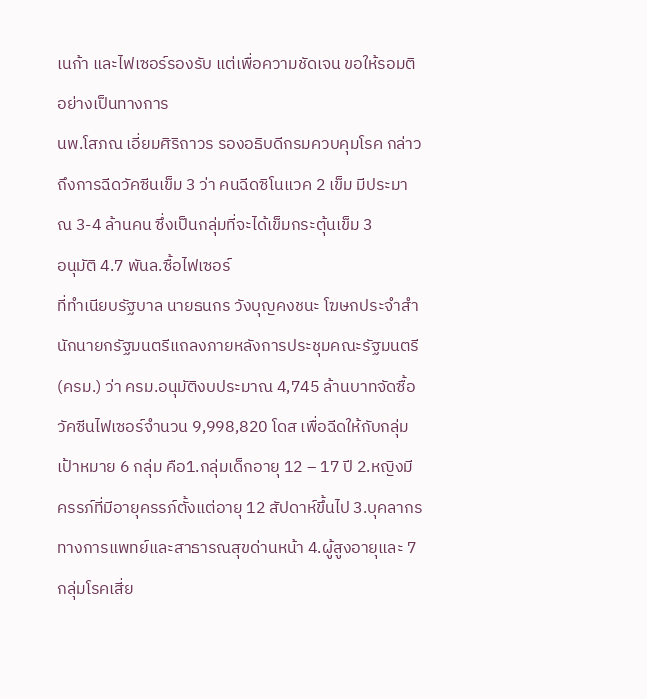เนก้า และไฟเซอร์รองรับ แต่เพื่อความชัดเจน ขอให้รอมติอย่างเป็นทางการ
นพ.โสภณ เอี่ยมศิริถาวร รองอธิบดีกรมควบคุมโรค กล่าวถึงการฉีดวัคซีนเข็ม 3 ว่า คนฉีดซิโนแวค 2 เข็ม มีประมาณ 3-4 ล้านคน ซึ่งเป็นกลุ่มที่จะได้เข็มกระตุ้นเข็ม 3
อนุมัติ 4.7 พันล.ซื้อไฟเซอร์
ที่ทำเนียบรัฐบาล นายธนกร วังบุญคงชนะ โฆษกประจำสำนักนายกรัฐมนตรีแถลงภายหลังการประชุมคณะรัฐมนตรี (ครม.) ว่า ครม.อนุมัติงบประมาณ 4,745 ล้านบาทจัดซื้อวัคซีนไฟเซอร์จำนวน 9,998,820 โดส เพื่อฉีดให้กับกลุ่มเป้าหมาย 6 กลุ่ม คือ1.กลุ่มเด็กอายุ 12 – 17 ปี 2.หญิงมีครรภ์ที่มีอายุครรภ์ตั้งแต่อายุ 12 สัปดาห์ขึ้นไป 3.บุคลากรทางการแพทย์และสาธารณสุขด่านหน้า 4.ผู้สูงอายุและ 7 กลุ่มโรคเสี่ย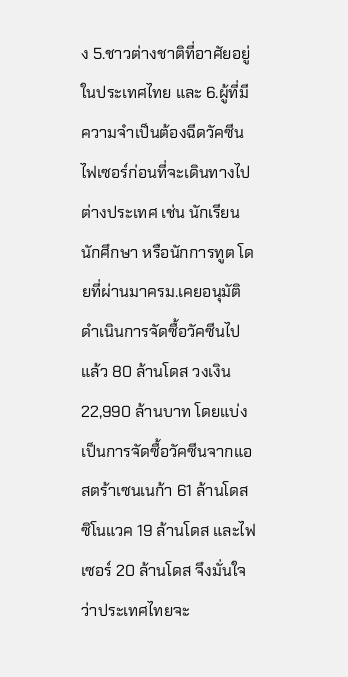ง 5.ชาวต่างชาติที่อาศัยอยู่ในประเทศไทย และ 6.ผู้ที่มีความจำเป็นต้องฉีดวัคซีนไฟเซอร์ก่อนที่จะเดินทางไปต่างประเทศ เช่น นักเรียน นักศึกษา หรือนักการทูต โดยที่ผ่านมาครม.เคยอนุมัติดำเนินการจัดซื้อวัคซีนไปแล้ว 80 ล้านโดส วงเงิน 22,990 ล้านบาท โดยแบ่งเป็นการจัดซื้อวัคซีนจากแอสตร้าเซนเนก้า 61 ล้านโดส ซิโนแวค 19 ล้านโดส และไฟเซอร์ 20 ล้านโดส จึงมั่นใจว่าประเทศไทยจะ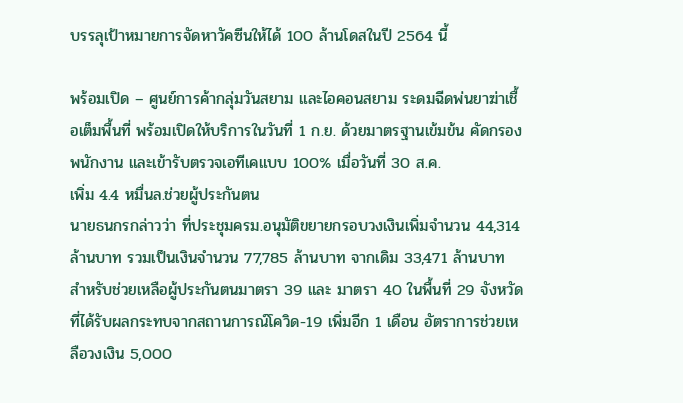บรรลุเป้าหมายการจัดหาวัคซีนให้ได้ 100 ล้านโดสในปี 2564 นี้

พร้อมเปิด – ศูนย์การค้ากลุ่มวันสยาม และไอคอนสยาม ระดมฉีดพ่นยาฆ่าเชื้อเต็มพื้นที่ พร้อมเปิดให้บริการในวันที่ 1 ก.ย. ด้วยมาตรฐานเข้มข้น คัดกรองพนักงาน และเข้ารับตรวจเอทีเคแบบ 100% เมื่อวันที่ 30 ส.ค.
เพิ่ม 4.4 หมื่นล.ช่วยผู้ประกันตน
นายธนกรกล่าวว่า ที่ประชุมครม.อนุมัติขยายกรอบวงเงินเพิ่มจำนวน 44,314 ล้านบาท รวมเป็นเงินจำนวน 77,785 ล้านบาท จากเดิม 33,471 ล้านบาท สำหรับช่วยเหลือผู้ประกันตนมาตรา 39 และ มาตรา 40 ในพื้นที่ 29 จังหวัดที่ได้รับผลกระทบจากสถานการณ์โควิด-19 เพิ่มอีก 1 เดือน อัตราการช่วยเหลือวงเงิน 5,000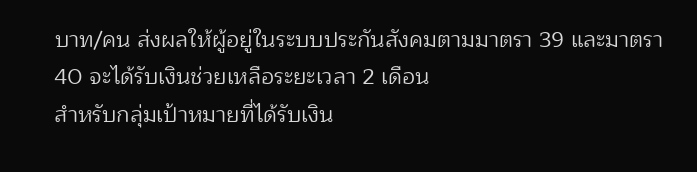บาท/คน ส่งผลให้ผู้อยู่ในระบบประกันสังคมตามมาตรา 39 และมาตรา 40 จะได้รับเงินช่วยเหลือระยะเวลา 2 เดือน
สำหรับกลุ่มเป้าหมายที่ได้รับเงิน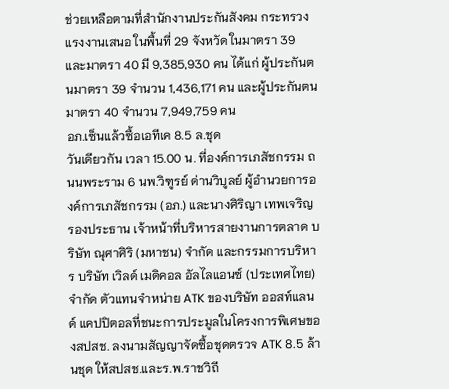ช่วยเหลือตามที่สำนักงานประกันสังคม กระทรวงแรงงานเสนอ ในพื้นที่ 29 จังหวัด ในมาตรา 39 และมาตรา 40 มี 9,385,930 คน ได้แก่ ผู้ประกันตนมาตรา 39 จำนวน 1,436,171 คน และผู้ประกันตน มาตรา 40 จำนวน 7,949,759 คน
อภ.เซ็นแล้วซื้อเอทีเค 8.5 ล.ชุด
วันเดียวกัน เวลา 15.00 น. ที่องค์การเภสัชกรรม ถนนพระราม 6 นพ.วิฑูรย์ ด่านวิบูลย์ ผู้อำนวยการองค์การเภสัชกรรม (อภ.) และนางศิริญา เทพเจริญ รองประธาน เจ้าหน้าที่บริหารสายงานการตลาด บริษัท ณุศาศิริ (มหาชน) จำกัด และกรรมการบริหาร บริษัท เวิลด์ เมดิคอล อัลไลแอนซ์ (ประเทศไทย) จำกัด ตัวแทนจำหน่าย ATK ของบริษัท ออสท์แลนด์ แคปปิตอลที่ชนะการประมูลในโครงการพิเศษของสปสช. ลงนามสัญญาจัดซื้อชุดตรวจ ATK 8.5 ล้านชุด ให้สปสช.และร.พ.ราชวิถี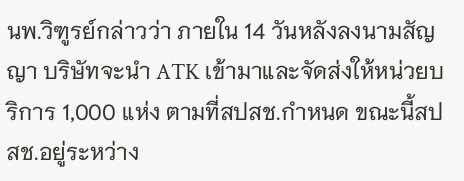นพ.วิฑูรย์กล่าวว่า ภายใน 14 วันหลังลงนามสัญญา บริษัทจะนำ ATK เข้ามาและจัดส่งให้หน่วยบริการ 1,000 แห่ง ตามที่สปสช.กำหนด ขณะนี้สปสช.อยู่ระหว่าง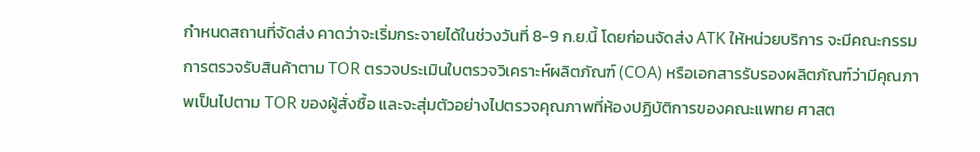กำหนดสถานที่จัดส่ง คาดว่าจะเริ่มกระจายได้ในช่วงวันที่ 8-9 ก.ย.นี้ โดยก่อนจัดส่ง ATK ให้หน่วยบริการ จะมีคณะกรรมการตรวจรับสินค้าตาม TOR ตรวจประเมินใบตรวจวิเคราะห์ผลิตภัณฑ์ (COA) หรือเอกสารรับรองผลิตภัณฑ์ว่ามีคุณภาพเป็นไปตาม TOR ของผู้สั่งซื้อ และจะสุ่มตัวอย่างไปตรวจคุณภาพที่ห้องปฏิบัติการของคณะแพทย ศาสต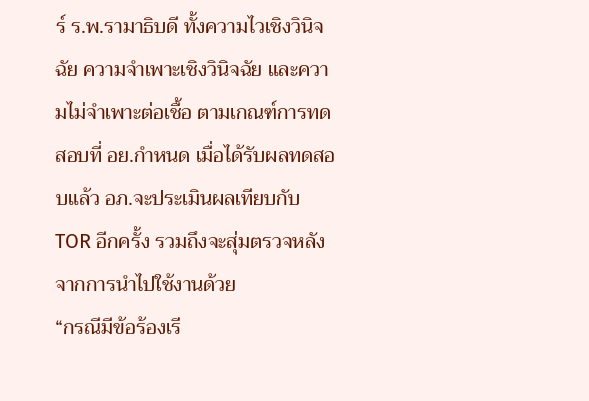ร์ ร.พ.รามาธิบดี ทั้งความไวเชิงวินิจฉัย ความจำเพาะเชิงวินิจฉัย และความไม่จำเพาะต่อเชื้อ ตามเกณฑ์การทดสอบที่ อย.กำหนด เมื่อได้รับผลทดสอบแล้ว อภ.จะประเมินผลเทียบกับ TOR อีกครั้ง รวมถึงจะสุ่มตรวจหลังจากการนำไปใช้งานด้วย
“กรณีมีข้อร้องเรี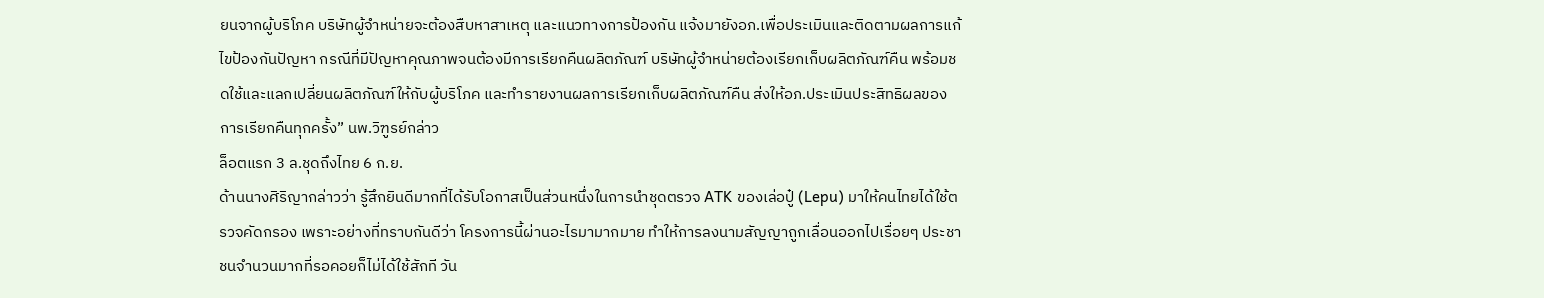ยนจากผู้บริโภค บริษัทผู้จำหน่ายจะต้องสืบหาสาเหตุ และแนวทางการป้องกัน แจ้งมายังอภ.เพื่อประเมินและติดตามผลการแก้ไขป้องกันปัญหา กรณีที่มีปัญหาคุณภาพจนต้องมีการเรียกคืนผลิตภัณฑ์ บริษัทผู้จำหน่ายต้องเรียกเก็บผลิตภัณฑ์คืน พร้อมชดใช้และแลกเปลี่ยนผลิตภัณฑ์ให้กับผู้บริโภค และทำรายงานผลการเรียกเก็บผลิตภัณฑ์คืน ส่งให้อภ.ประเมินประสิทธิผลของการเรียกคืนทุกครั้ง” นพ.วิฑูรย์กล่าว
ล็อตแรก 3 ล.ชุดถึงไทย 6 ก.ย.
ด้านนางศิริญากล่าวว่า รู้สึกยินดีมากที่ได้รับโอกาสเป็นส่วนหนึ่งในการนำชุดตรวจ ATK ของเล่อปู๋ (Lepu) มาให้คนไทยได้ใช้ตรวจคัดกรอง เพราะอย่างที่ทราบกันดีว่า โครงการนี้ผ่านอะไรมามากมาย ทำให้การลงนามสัญญาถูกเลื่อนออกไปเรื่อยๆ ประชาชนจำนวนมากที่รอคอยก็ไม่ได้ใช้สักที วัน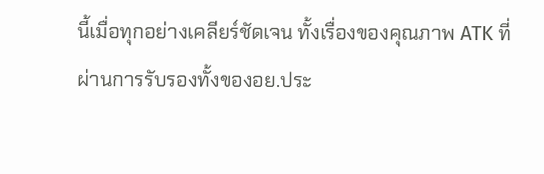นี้เมื่อทุกอย่างเคลียร์ชัดเจน ทั้งเรื่องของคุณภาพ ATK ที่ผ่านการรับรองทั้งของอย.ประ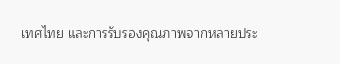เทศไทย และการรับรองคุณภาพจากหลายประ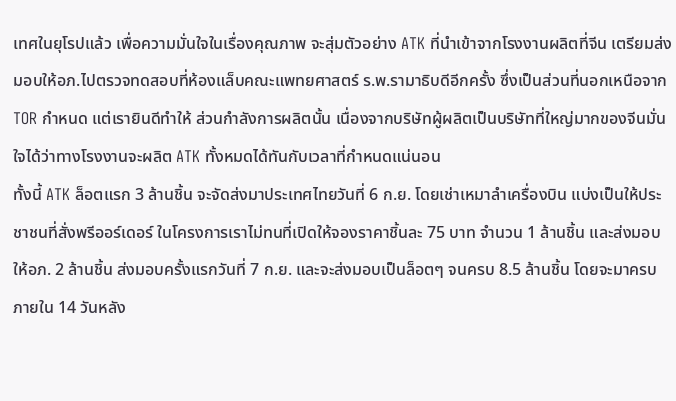เทศในยุโรปแล้ว เพื่อความมั่นใจในเรื่องคุณภาพ จะสุ่มตัวอย่าง ATK ที่นำเข้าจากโรงงานผลิตที่จีน เตรียมส่งมอบให้อภ.ไปตรวจทดสอบที่ห้องแล็บคณะแพทยศาสตร์ ร.พ.รามาธิบดีอีกครั้ง ซึ่งเป็นส่วนที่นอกเหนือจาก TOR กำหนด แต่เรายินดีทำให้ ส่วนกำลังการผลิตนั้น เนื่องจากบริษัทผู้ผลิตเป็นบริษัทที่ใหญ่มากของจีนมั่นใจได้ว่าทางโรงงานจะผลิต ATK ทั้งหมดได้ทันกับเวลาที่กำหนดแน่นอน
ทั้งนี้ ATK ล็อตแรก 3 ล้านชิ้น จะจัดส่งมาประเทศไทยวันที่ 6 ก.ย. โดยเช่าเหมาลำเครื่องบิน แบ่งเป็นให้ประชาชนที่สั่งพรีออร์เดอร์ ในโครงการเราไม่ทนที่เปิดให้จองราคาชิ้นละ 75 บาท จำนวน 1 ล้านชิ้น และส่งมอบให้อภ. 2 ล้านชิ้น ส่งมอบครั้งแรกวันที่ 7 ก.ย. และจะส่งมอบเป็นล็อตๆ จนครบ 8.5 ล้านชิ้น โดยจะมาครบภายใน 14 วันหลัง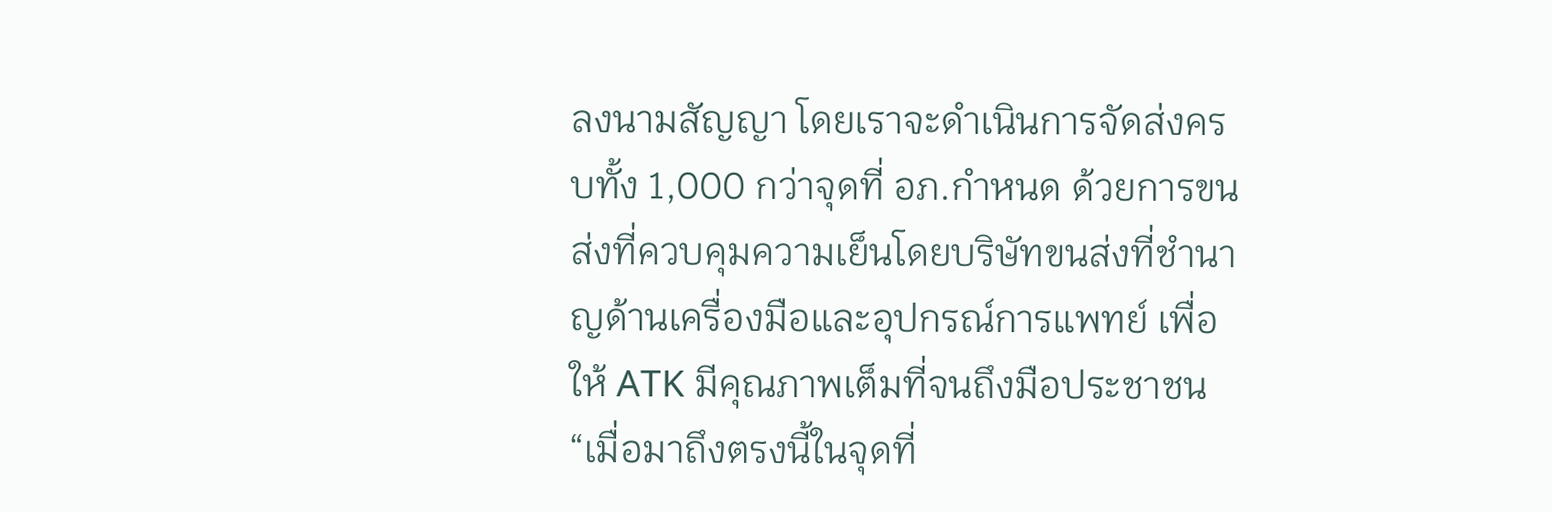ลงนามสัญญา โดยเราจะดำเนินการจัดส่งครบทั้ง 1,000 กว่าจุดที่ อภ.กำหนด ด้วยการขนส่งที่ควบคุมความเย็นโดยบริษัทขนส่งที่ชำนาญด้านเครื่องมือและอุปกรณ์การแพทย์ เพื่อให้ ATK มีคุณภาพเต็มที่จนถึงมือประชาชน
“เมื่อมาถึงตรงนี้ในจุดที่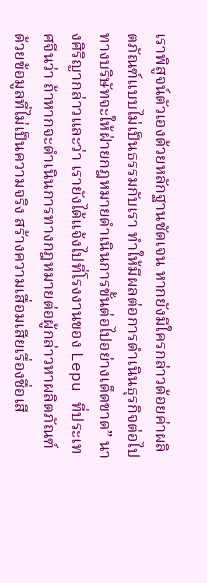เราพิสูจน์ตัวเองด้วยหลักฐานชัดเจน หากยังมีใครกล่าวด้อยค่าผลิตภัณฑ์แบบไม่เป็นธรรมกับเรา ทำให้มีผลต่อการดำเนินธุรกิจต่อไป ทางบริษัทจะให้ฝ่ายกฎหมายดำเนินการขั้นต่อไปอย่างเด็ดขาด” นางศิริญากล่าวและว่า เรายังได้แจ้งไปที่โรงงานของ Lepu ที่ประเทศจีนว่า ถ้าหากจะดำเนินการทางกฎหมายต่อผู้กล่าวหาผลิตภัณฑ์ด้วยข้อมูลที่ไม่เป็นความจริง สร้างความเสื่อมเสียเรื่องชื่อเสี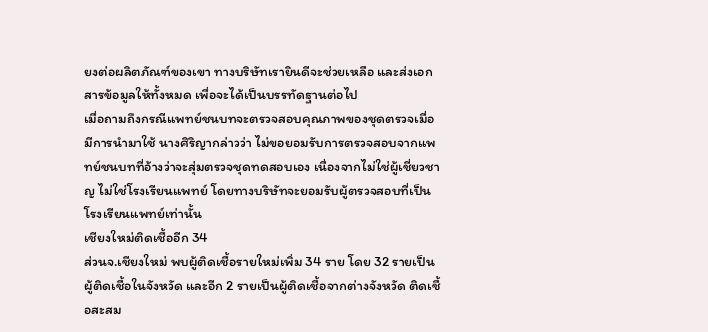ยงต่อผลิตภัณฑ์ของเขา ทางบริษัทเรายินดีจะช่วยเหลือ และส่งเอกสารข้อมูลให้ทั้งหมด เพื่อจะได้เป็นบรรทัดฐานต่อไป
เมื่อถามถึงกรณีแพทย์ชนบทจะตรวจสอบคุณภาพของชุดตรวจเมื่อมีการนำมาใช้ นางศิริญากล่าวว่า ไม่ขอยอมรับการตรวจสอบจากแพทย์ชนบทที่อ้างว่าจะสุ่มตรวจชุดทดสอบเอง เนื่องจากไม่ใช่ผู้เชี่ยวชาญ ไม่ใช่โรงเรียนแพทย์ โดยทางบริษัทจะยอมรับผู้ตรวจสอบที่เป็นโรงเรียนแพทย์เท่านั้น
เชียงใหม่ติดเชื้ออีก 34
ส่วนจ.เชียงใหม่ พบผู้ติดเชื้อรายใหม่เพิ่ม 34 ราย โดย 32 รายเป็นผู้ติดเชื้อในจังหวัด และอีก 2 รายเป็นผู้ติดเชื้อจากต่างจังหวัด ติดเชื้อสะสม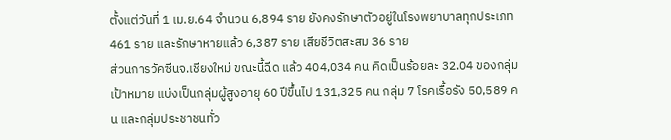ตั้งแต่วันที่ 1 เม.ย.64 จำนวน 6,894 ราย ยังคงรักษาตัวอยู่ในโรงพยาบาลทุกประเภท 461 ราย และรักษาหายแล้ว 6,387 ราย เสียชีวิตสะสม 36 ราย
ส่วนการวัคซีนจ.เชียงใหม่ ขณะนี้ฉีด แล้ว 404,034 คน คิดเป็นร้อยละ 32.04 ของกลุ่มเป้าหมาย แบ่งเป็นกลุ่มผู้สูงอายุ 60 ปีขึ้นไป 131,325 คน กลุ่ม 7 โรคเรื้อรัง 50,589 คน และกลุ่มประชาชนทั่ว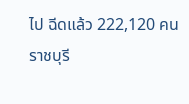ไป ฉีดแล้ว 222,120 คน
ราชบุรี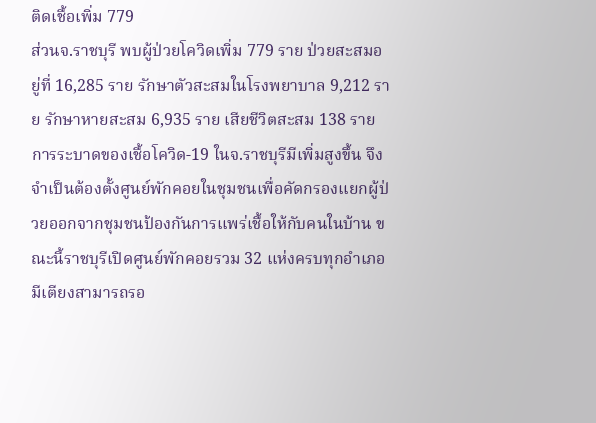ติดเชื้อเพิ่ม 779
ส่วนจ.ราชบุรี พบผู้ป่วยโควิดเพิ่ม 779 ราย ป่วยสะสมอยู่ที่ 16,285 ราย รักษาตัวสะสมในโรงพยาบาล 9,212 ราย รักษาหายสะสม 6,935 ราย เสียชีวิตสะสม 138 ราย
การระบาดของเชื้อโควิด-19 ในจ.ราชบุรีมีเพิ่มสูงขึ้น จึงจำเป็นต้องตั้งศูนย์พักคอยในชุมชนเพื่อคัดกรองแยกผู้ป่วยออกจากชุมชนป้องกันการแพร่เชื้อให้กับคนในบ้าน ขณะนี้ราชบุรีเปิดศูนย์พักคอยรวม 32 แห่งครบทุกอำเภอ มีเตียงสามารถรอ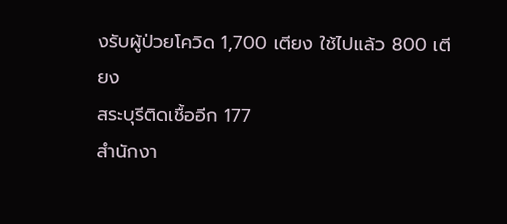งรับผู้ป่วยโควิด 1,700 เตียง ใช้ไปแล้ว 800 เตียง
สระบุรีติดเชื้ออีก 177
สำนักงา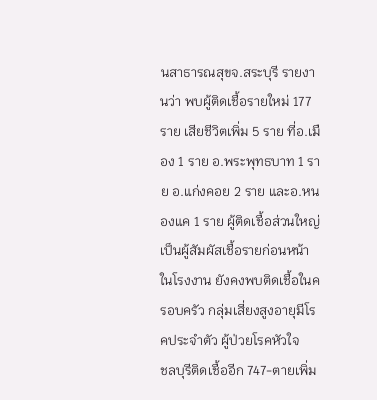นสาธารณสุขจ.สระบุรี รายงานว่า พบผู้ติดเชื้อรายใหม่ 177 ราย เสียชีวิตเพิ่ม 5 ราย ที่อ.เมือง 1 ราย อ.พระพุทธบาท 1 ราย อ.แก่งคอย 2 ราย และอ.หนองแค 1 ราย ผู้ติดเชื้อส่วนใหญ่เป็นผู้สัมผัสเชื้อรายก่อนหน้าในโรงงาน ยังคงพบติดเชื้อในครอบครัว กลุ่มเสี่ยงสูงอายุมีโรคประจำตัว ผู้ป่วยโรคหัวใจ
ชลบุรีติดเชื้ออีก 747-ตายเพิ่ม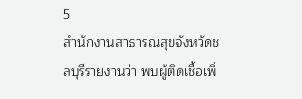5
สำนักงานสาธารณสุขจังหวัดชลบุรีรายงานว่า พบผู้ติดเชื้อเพิ่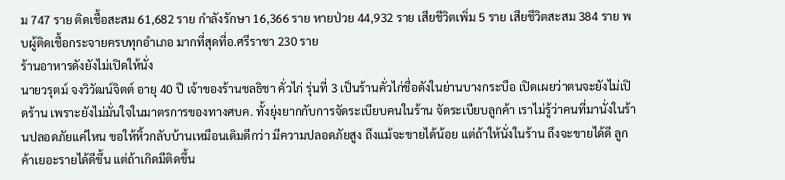ม 747 ราย ติดเชื้อสะสม 61,682 ราย กำลังรักษา 16,366 ราย หายป่วย 44,932 ราย เสียชีวิตเพิ่ม 5 ราย เสียชีวิตสะสม 384 ราย พบผู้ติดเชื้อกระจายครบทุกอำเภอ มากที่สุดที่อ.ศรีราชา 230 ราย
ร้านอาหารดังยังไม่เปิดให้นั่ง
นายวรุตม์ จงวิวัฒน์จิตต์ อายุ 40 ปี เจ้าของร้านชลธิชา คั่วไก่ รุ่นที่ 3 เป็นร้านคั่วไก่ชื่อดังในย่านบางกระบือ เปิดเผยว่าตนจะยังไม่เปิดร้าน เพราะยังไม่มั่นใจในมาตรการของทางศบค. ทั้งยุ่งยากกับการจัดระเบียบคนในร้าน จัดระเบียบลูกค้า เราไม่รู้ว่าคนที่มานั่งในร้านปลอดภัยแค่ไหน ขอให้หิ้วกลับบ้านเหมือนเดิมดีกว่า มีความปลอดภัยสูง ถึงแม้จะขายได้น้อย แต่ถ้าให้นั่งในร้าน ถึงจะขายได้ดี ลูกค้าเยอะรายได้ดีขึ้น แต่ถ้าเกิดมีติดขึ้น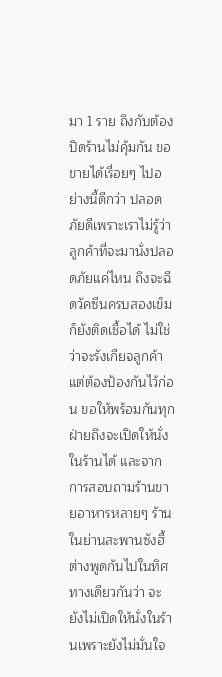มา 1 ราย ถึงกับต้องปิดร้านไม่คุ้มกัน ขอขายได้เรื่อยๆ ไปอย่างนี้ดีกว่า ปลอดภัยดีเพราะเราไม่รู้ว่าลูกค้าที่จะมานั่งปลอดภัยแค่ไหน ถึงจะฉีดวัคซีนครบสองเข็มก็ยังติดเชื้อได้ ไม่ใช่ว่าจะรังเกียจลูกค้าแต่ต้องป้องกันไว้ก่อน ขอให้พร้อมกันทุกฝ่ายถึงจะเปิดให้นั่งในร้านได้ และจากการสอบถามร้านขายอาหารหลายๆ ร้านในย่านสะพานซังฮี้ต่างพูดกันไปในทิศทางเดียวกันว่า จะยังไม่เปิดให้นั่งในร้านเพราะยังไม่มั่นใจ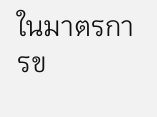ในมาตรการข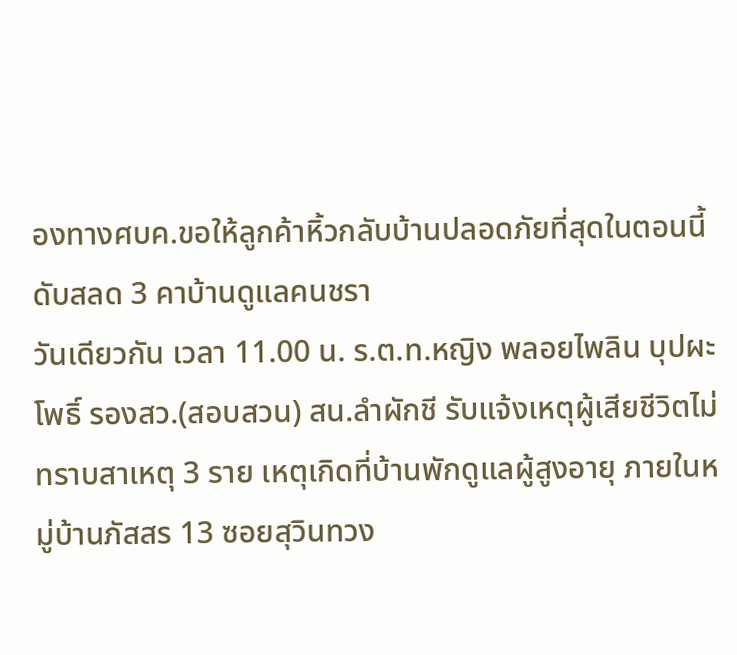องทางศบค.ขอให้ลูกค้าหิ้วกลับบ้านปลอดภัยที่สุดในตอนนี้
ดับสลด 3 คาบ้านดูแลคนชรา
วันเดียวกัน เวลา 11.00 น. ร.ต.ท.หญิง พลอยไพลิน บุปผะโพธิ์ รองสว.(สอบสวน) สน.ลำผักชี รับแจ้งเหตุผู้เสียชีวิตไม่ทราบสาเหตุ 3 ราย เหตุเกิดที่บ้านพักดูแลผู้สูงอายุ ภายในหมู่บ้านภัสสร 13 ซอยสุวินทวง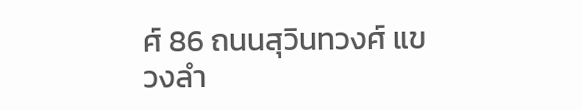ศ์ 86 ถนนสุวินทวงศ์ แขวงลำ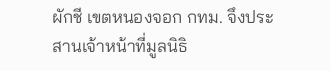ผักชี เขตหนองจอก กทม. จึงประสานเจ้าหน้าที่มูลนิธิ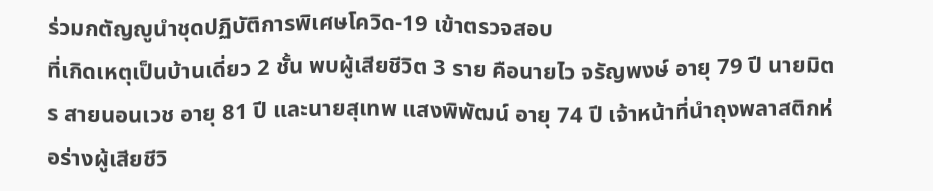ร่วมกตัญญูนำชุดปฏิบัติการพิเศษโควิด-19 เข้าตรวจสอบ
ที่เกิดเหตุเป็นบ้านเดี่ยว 2 ชั้น พบผู้เสียชีวิต 3 ราย คือนายไว จรัญพงษ์ อายุ 79 ปี นายมิตร สายนอนเวช อายุ 81 ปี และนายสุเทพ แสงพิพัฒน์ อายุ 74 ปี เจ้าหน้าที่นำถุงพลาสติกห่อร่างผู้เสียชีวิ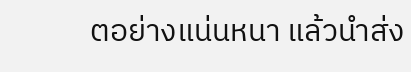ตอย่างแน่นหนา แล้วนำส่ง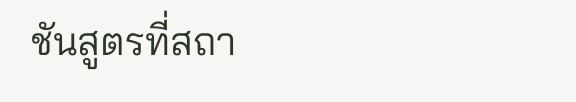ชันสูตรที่สถา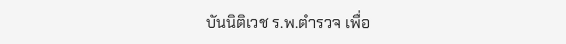บันนิติเวช ร.พ.ตำรวจ เพื่อ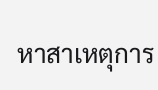หาสาเหตุการ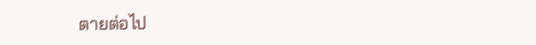ตายต่อไป